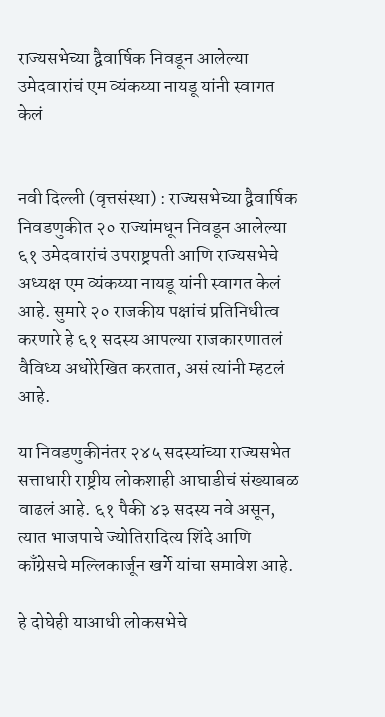राज्यसभेच्या द्वैवार्षिक निवडून आलेल्या उमेदवारांचं एम व्यंकय्या नायडू यांनी स्वागत केलं


नवी दिल्ली (वृत्तसंस्था) : राज्यसभेच्या द्वैवार्षिक निवडणुकीत २० राज्यांमधून निवडून आलेल्या ६१ उमेदवारांचं उपराष्ट्रपती आणि राज्यसभेचे अध्यक्ष एम व्यंकय्या नायडू यांनी स्वागत केलं आहे. सुमारे २० राजकीय पक्षांचं प्रतिनिधीत्व करणारे हे ६१ सदस्य आपल्या राजकारणातलं वैविध्य अधोरेखित करतात, असं त्यांनी म्हटलं आहे.

या निवडणुकीनंतर २४५ सदस्यांच्या राज्यसभेत सत्ताधारी राष्ट्रीय लोकशाही आघाडीचं संख्याबळ वाढलं आहे. ६१ पैकी ४३ सदस्य नवे असून, त्यात भाजपाचे ज्योतिरादित्य शिंदे आणि काँग्रेसचे मल्लिकार्जून खर्गे यांचा समावेश आहे.

हे दोघेही याआधी लोकसभेचे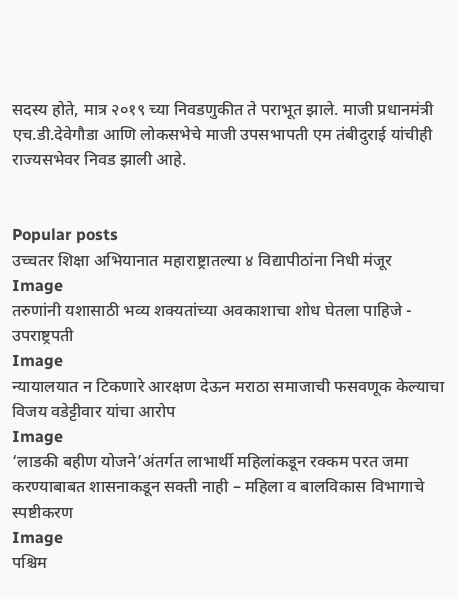सदस्य होते, मात्र २०१९ च्या निवडणुकीत ते पराभूत झाले. माजी प्रधानमंत्री एच.डी.देवेगौडा आणि लोकसभेचे माजी उपसभापती एम तंबीदुराई यांचीही राज्यसभेवर निवड झाली आहे.


Popular posts
उच्चतर शिक्षा अभियानात महाराष्ट्रातल्या ४ विद्यापीठांना निधी मंजूर
Image
तरुणांनी यशासाठी भव्य शक्यतांच्या अवकाशाचा शोध घेतला पाहिजे - उपराष्ट्रपती
Image
न्यायालयात न टिकणारे आरक्षण देऊन मराठा समाजाची फसवणूक केल्याचा विजय वडेट्टीवार यांचा आरोप
Image
‘लाडकी बहीण योजने’अंतर्गत लाभार्थी महिलांकडून रक्कम परत जमा करण्याबाबत शासनाकडून सक्ती नाही – महिला व बालविकास विभागाचे स्पष्टीकरण
Image
पश्चिम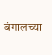बंगालच्या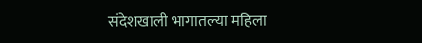संदेशखाली भागातल्या महिला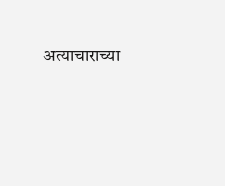अत्याचाराच्या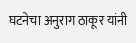घटनेचा अनुराग ठाकूर यांनी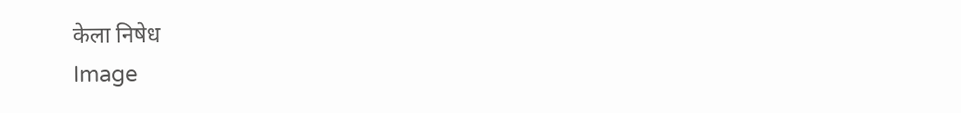केला निषेध
Image